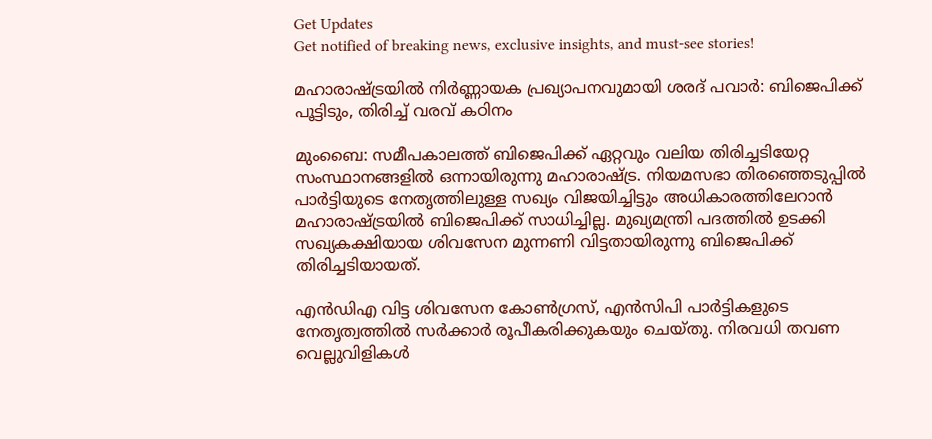Get Updates
Get notified of breaking news, exclusive insights, and must-see stories!

മഹാരാഷ്ട്രയില്‍ നിര്‍ണ്ണായക പ്രഖ്യാപനവുമായി ശരദ് പവാര്‍: ബിജെപിക്ക് പൂട്ടിടും, തിരിച്ച് വരവ് കഠിനം

മുംബൈ: സമീപകാലത്ത് ബിജെപിക്ക് ഏറ്റവും വലിയ തിരിച്ചടിയേറ്റ സംസ്ഥാനങ്ങളില്‍ ഒന്നായിരുന്നു മഹാരാഷ്ട്ര. നിയമസഭാ തിരഞ്ഞെടുപ്പില്‍ പാര്‍ട്ടിയുടെ നേതൃത്തിലുള്ള സഖ്യം വിജയിച്ചിട്ടും അധികാരത്തിലേറാന്‍ മഹാരാഷ്ട്രയില്‍ ബിജെപിക്ക് സാധിച്ചില്ല. മുഖ്യമന്ത്രി പദത്തില്‍ ഉടക്കി സഖ്യകക്ഷിയായ ശിവസേന മുന്നണി വിട്ടതായിരുന്നു ബിജെപിക്ക് തിരിച്ചടിയായത്.

എന്‍ഡിഎ വിട്ട ശിവസേന കോണ്‍ഗ്രസ്, എന്‍സിപി പാര്‍ട്ടികളുടെ നേതൃത്വത്തില്‍ സര്‍ക്കാര്‍ രൂപീകരിക്കുകയും ചെയ്തു. നിരവധി തവണ വെല്ലുവിളികള്‍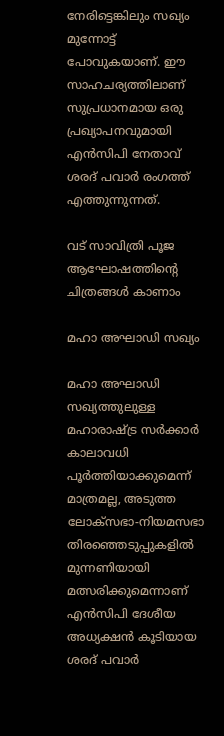നേരിട്ടെങ്കിലും സഖ്യം മുന്നോട്ട് പോവുകയാണ്. ഈ സാഹചര്യത്തിലാണ് സുപ്രധാനമായ ഒരു പ്രഖ്യാപനവുമായി എന്‍സിപി നേതാവ് ശരദ് പവാര്‍ രംഗത്ത് എത്തുന്നുന്നത്.

വട് സാവിത്രി പൂജ ആഘോഷത്തിന്റെ ചിത്രങ്ങള്‍ കാണാം

മഹാ അഘാഡി സഖ്യം

മഹാ അഘാഡി സഖ്യത്തുലുള്ള മഹാരാഷ്ട്ര സര്‍ക്കാര്‍ കാലാവധി പൂര്‍ത്തിയാക്കുമെന്ന് മാത്രമല്ല, അടുത്ത ലോക്സഭാ-നിയമസഭാ തിരഞ്ഞെടുപ്പുകളില്‍ മുന്നണിയായി മത്സരിക്കുമെന്നാണ് എന്‍സിപി ദേശീയ അധ്യക്ഷന്‍ കൂടിയായ ശരദ് പവാര്‍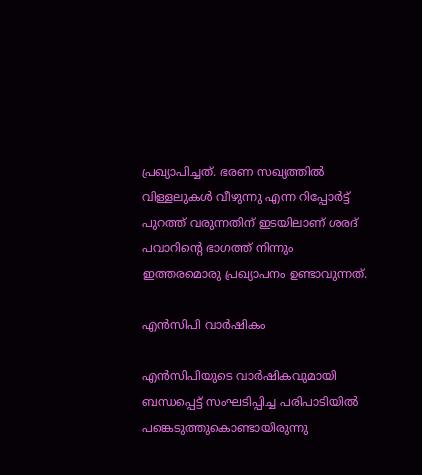പ്രഖ്യാപിച്ചത്. ഭരണ സഖ്യത്തില്‍ വിള്ളലുകള്‍ വീഴുന്നു എന്ന റിപ്പോര്‍ട്ട് പുറത്ത് വരുന്നതിന് ഇടയിലാണ് ശരദ് പവാറിന്‍റെ ഭാഗത്ത് നിന്നും ഇത്തരമൊരു പ്രഖ്യാപനം ഉണ്ടാവുന്നത്.

എന്‍സിപി വാര്‍ഷികം

എന്‍സിപിയുടെ വാര്‍ഷികവുമായി ബന്ധപ്പെട്ട് സംഘടിപ്പിച്ച പരിപാടിയില്‍ പങ്കെടുത്തുകൊണ്ടായിരുന്നു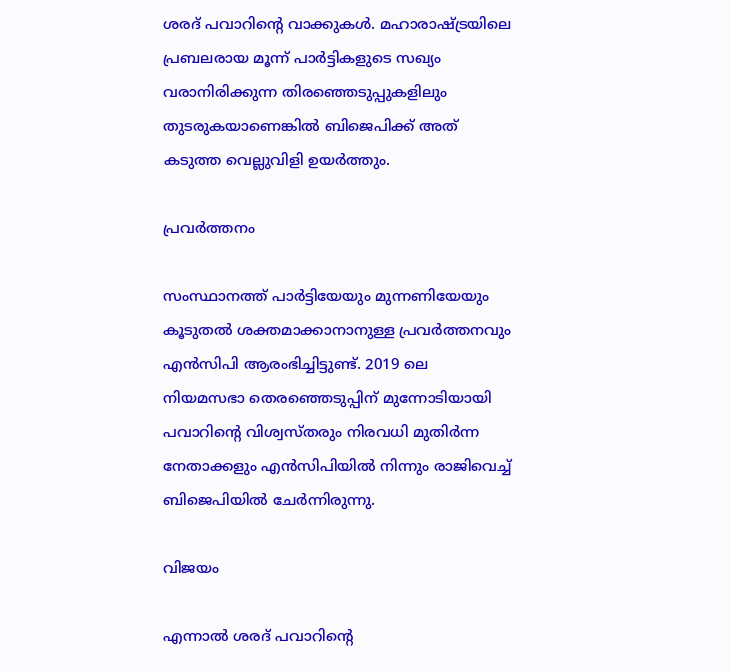ശരദ് പവാറിന്‍റെ വാക്കുകള്‍. മഹാരാഷ്ട്രയിലെ പ്രബലരായ മൂന്ന് പാര്‍ട്ടികളുടെ സഖ്യം വരാനിരിക്കുന്ന തിരഞ്ഞെടുപ്പുകളിലും തുടരുകയാണെങ്കില്‍ ബിജെപിക്ക് അത് കടുത്ത വെല്ലുവിളി ഉയര്‍ത്തും.

പ്രവര്‍ത്തനം

സംസ്ഥാനത്ത് പാര്‍ട്ടിയേയും മുന്നണിയേയും കൂടുതല്‍ ശക്തമാക്കാനാനുള്ള പ്രവര്‍ത്തനവും എന്‍സിപി ആരംഭിച്ചിട്ടുണ്ട്. 2019 ലെ നിയമസഭാ തെരഞ്ഞെടുപ്പിന് മുന്നോടിയായി പവാറിന്റെ വിശ്വസ്തരും നിരവധി മുതിർന്ന നേതാക്കളും എൻ‌സി‌പിയിൽ നിന്നും രാജിവെച്ച് ബിജെപിയിൽ ചേർന്നിരുന്നു.

വിജയം

എന്നാല്‍ ശരദ് പവാറിന്‍റെ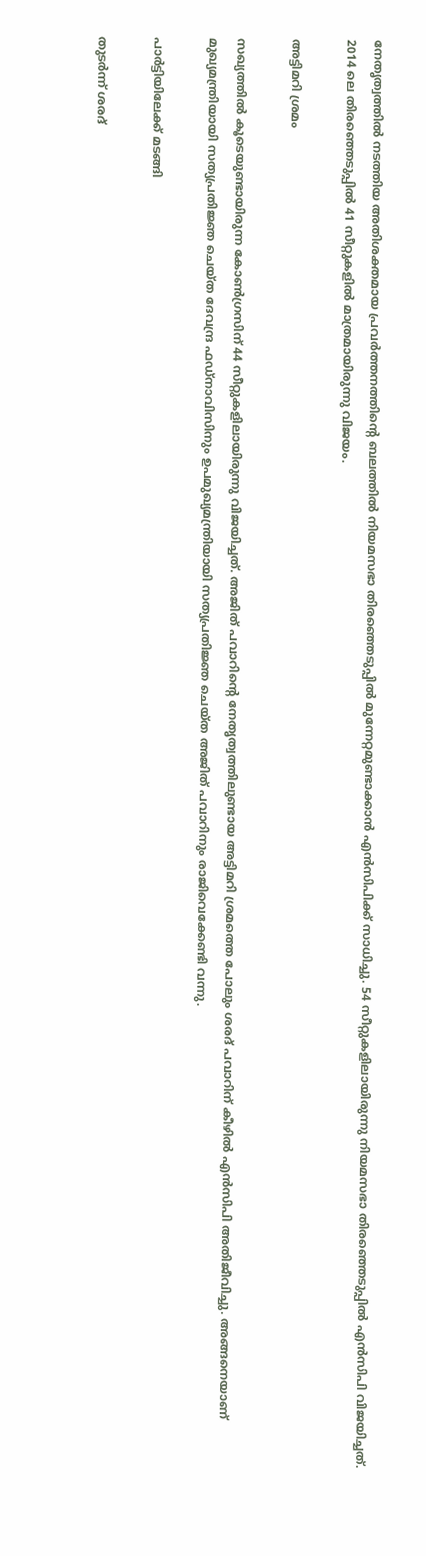നേതൃത്വത്തില്‍ നടത്തിയ അതിശക്തമായ പ്രവര്‍ത്തനത്തിന്‍റെ ബലത്തില്‍ നിയമസഭാ തിരഞ്ഞെടുപ്പില്‍ മുന്നേറ്റമുണ്ടാക്കാന്‍ എന്‍സിപിക്ക് സാധിച്ചു. 54 സീറ്റുകളിലായിരുന്നു നിയമസഭാ തിരഞ്ഞെടുപ്പില്‍ എന്‍സിപി വിജയിച്ചത്. 2014 ലെ തിരഞ്ഞെടുപ്പില്‍ 41 സീറ്റുകളില്‍ മാത്രമായിരുന്നു വിജയം.

അട്ടിമറി ശ്രമം

സഖ്യത്തില്‍ കൂടെയുണ്ടായിരുന്ന കോൺഗ്രസിന് 44 സീറ്റുകളിലായിരുന്നു വിജയിച്ചത്. അജിത് പവാറിന്‍റെ നേതൃത്വത്തിലുണ്ടായ അട്ടിമറി ശ്രമത്തെ പോലും ശരദ് പവാറിന് കീഴില്‍ എന്‍സിപി അതിജീവിച്ചു. അങ്ങനെയാണ് മുഖ്യമന്ത്രിയായി സത്യപ്രതിജ്ഞ ചെയ്ത ദേവന്ദ്ര ഫഡ്നാവിസിനും ഉപമുഖ്യമന്ത്രിയായി സത്യപ്രതിജ്ഞ ചെയ്ത അജിത് പവാറിനും രാജിവെക്കേണ്ടി വന്നു.

പാർട്ടിയിലേക്ക് മടങ്ങി

തുടര്‍ന്ന് ശരദ്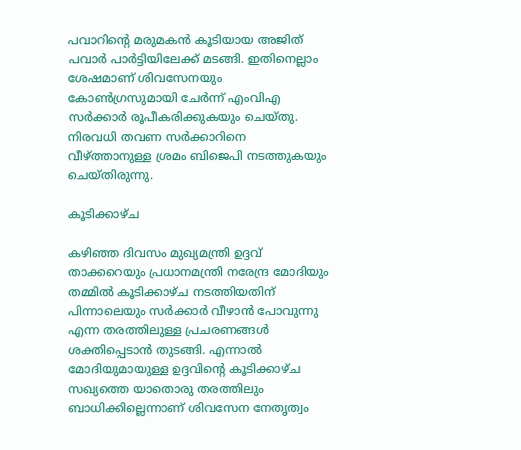പവാറിന്‍റെ മരുമകൻ കൂടിയായ അജിത് പവാര്‍ പാർട്ടിയിലേക്ക് മടങ്ങി. ഇതിനെല്ലാം ശേഷമാണ് ശിവസേനയും കോണ്‍ഗ്രസുമായി ചേർന്ന് എംവി‌എ സർക്കാർ രൂപീകരിക്കുകയും ചെയ്തു. നിരവധി തവണ സര്‍ക്കാറിനെ വീഴ്ത്താനുള്ള ശ്രമം ബിജെപി നടത്തുകയും ചെയ്തിരുന്നു.

കൂടിക്കാഴ്ച

കഴിഞ്ഞ ദിവസം മുഖ്യമന്ത്രി ഉദ്ദവ് താക്കറെയും പ്രധാനമന്ത്രി നരേന്ദ്ര മോദിയും തമ്മില്‍ കൂടിക്കാഴ്ച നടത്തിയതിന് പിന്നാലെയും സര്‍ക്കാര്‍ വീഴാന്‍ പോവുന്നു എന്ന തരത്തിലുള്ള പ്രചരണങ്ങള്‍ ശക്തിപ്പെടാന്‍ തുടങ്ങി. എന്നാല്‍ മോദിയുമായുള്ള ഉദ്ദവിന്‍റെ കൂടിക്കാഴ്ച സഖ്യത്തെ യാതൊരു തരത്തിലും ബാധിക്കില്ലെന്നാണ് ശിവസേന നേതൃത്വം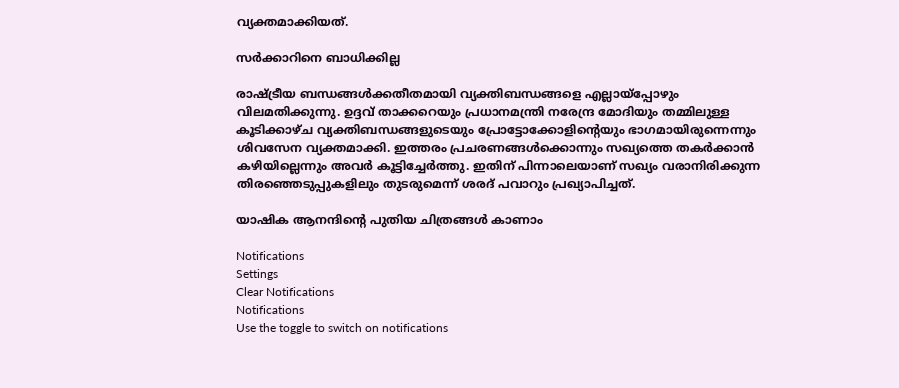വ്യക്തമാക്കിയത്.

സര്‍ക്കാറിനെ ബാധിക്കില്ല

രാഷ്ട്രീയ ബന്ധങ്ങൾക്കതീതമായി വ്യക്തിബന്ധങ്ങളെ എല്ലായ്പ്പോഴും വിലമതിക്കുന്നു. ഉദ്ദവ് താക്കറെയും പ്രധാനമന്ത്രി നരേന്ദ്ര മോദിയും തമ്മിലുള്ള കൂടിക്കാഴ്ച വ്യക്തിബന്ധങ്ങളുടെയും പ്രോട്ടോക്കോളിന്റെയും ഭാഗമായിരുന്നെന്നും ശിവസേന വ്യക്തമാക്കി. ഇത്തരം പ്രചരണങ്ങള്‍ക്കൊന്നും സഖ്യത്തെ തകര്‍ക്കാന്‍ കഴിയില്ലെന്നും അവര്‍ കൂട്ടിച്ചേര്‍ത്തു. ഇതിന് പിന്നാലെയാണ് സഖ്യം വരാനിരിക്കുന്ന തിരഞ്ഞെടുപ്പുകളിലും തുടരുമെന്ന് ശരദ് പവാറും പ്രഖ്യാപിച്ചത്.

യാഷിക ആനന്ദിന്റെ പുതിയ ചിത്രങ്ങള്‍ കാണാം

Notifications
Settings
Clear Notifications
Notifications
Use the toggle to switch on notifications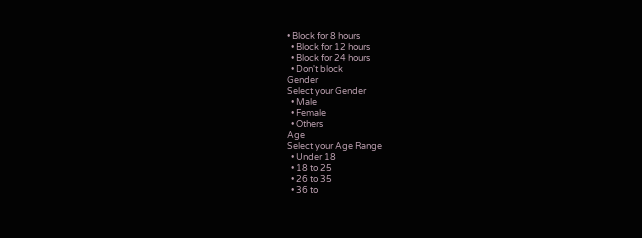• Block for 8 hours
  • Block for 12 hours
  • Block for 24 hours
  • Don't block
Gender
Select your Gender
  • Male
  • Female
  • Others
Age
Select your Age Range
  • Under 18
  • 18 to 25
  • 26 to 35
  • 36 to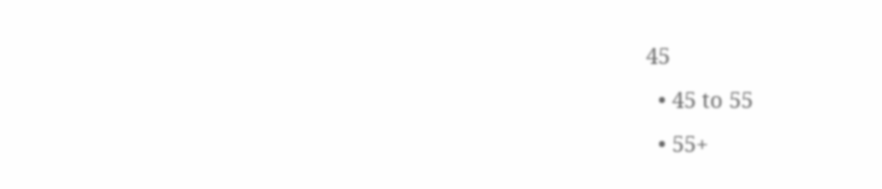45
  • 45 to 55
  • 55+